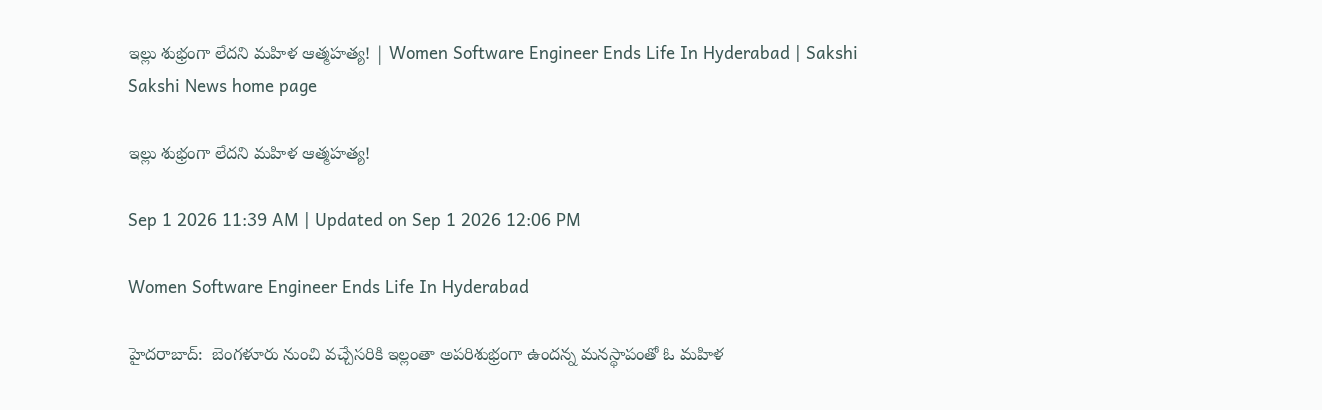ఇల్లు శుభ్రంగా లేదని మహిళ ఆత్మహత్య! | Women Software Engineer Ends Life In Hyderabad | Sakshi
Sakshi News home page

ఇల్లు శుభ్రంగా లేదని మహిళ ఆత్మహత్య!

Sep 1 2026 11:39 AM | Updated on Sep 1 2026 12:06 PM

Women Software Engineer Ends Life In Hyderabad

హైదరాబాద్:  బెంగళూరు నుంచి వచ్చేసరికి ఇల్లంతా అపరిశుభ్రంగా ఉందన్న మనస్థాపంతో ఓ మహిళ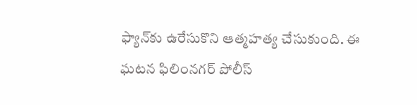ఫ్యాన్‌కు ఉరేసుకొని ఆత్మహత్య చేసుకుంది. ఈ ఘటన ఫిలింనగర్‌ పోలీస్‌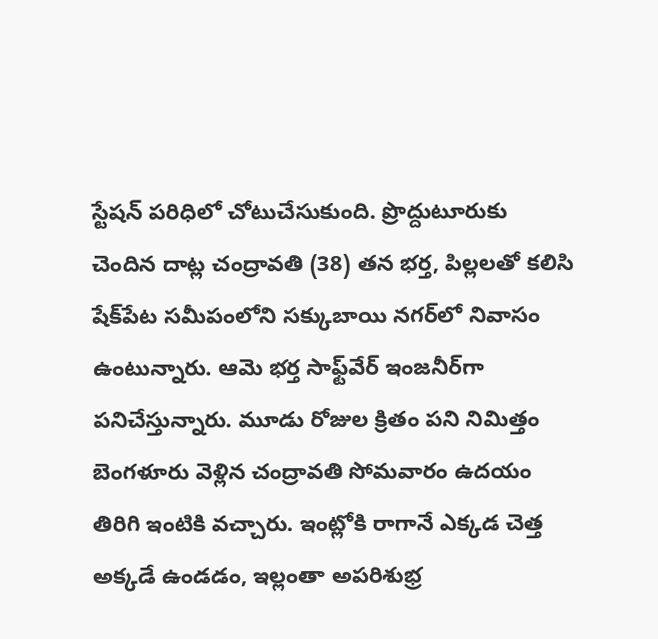స్టేషన్‌ పరిధిలో చోటుచేసుకుంది. ప్రొద్దుటూరుకు చెందిన దాట్ల చంద్రావతి (38) తన భర్త, పిల్లలతో కలిసి షేక్‌పేట సమీపంలోని సక్కుబాయి నగర్‌లో నివాసం ఉంటున్నారు. ఆమె భర్త సాఫ్ట్‌వేర్‌ ఇంజనీర్‌గా పనిచేస్తున్నారు. మూడు రోజుల క్రితం పని నిమిత్తం బెంగళూరు వెళ్లిన చంద్రావతి సోమవారం ఉదయం తిరిగి ఇంటికి వచ్చారు. ఇంట్లోకి రాగానే ఎక్కడ చెత్త అక్కడే ఉండడం, ఇల్లంతా అపరిశుభ్ర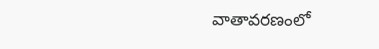వాతావరణంలో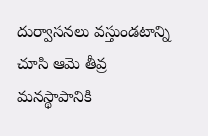దుర్వాసనలు వస్తుండటాన్ని చూసి ఆమె తీవ్ర మనస్థాపానికి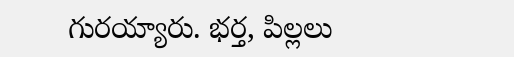గురయ్యారు. భర్త, పిల్లలు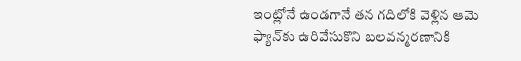ఇంట్లోనే ఉండగానే తన గదిలోకి వెళ్లిన ఆమె ఫ్యాన్‌కు ఉరివేసుకొని బలవన్మరణానికి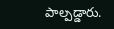పాల్పడ్డారు.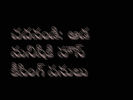చదవండి: ఆడ మనిషికి హౌస్‌ కీపింగ్‌ పనులు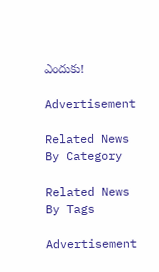ఎందుకు!

Advertisement

Related News By Category

Related News By Tags

Advertisement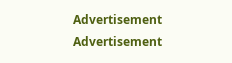Advertisement
Advertisement